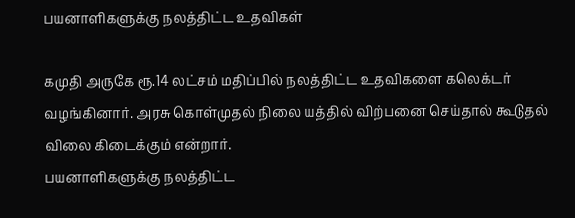பயனாளிகளுக்கு நலத்திட்ட உதவிகள்

கமுதி அருகே ரூ.14 லட்சம் மதிப்பில் நலத்திட்ட உதவிகளை கலெக்டர் வழங்கினார். அரசு கொள்முதல் நிலை யத்தில் விற்பனை செய்தால் கூடுதல் விலை கிடைக்கும் என்றார்.
பயனாளிகளுக்கு நலத்திட்ட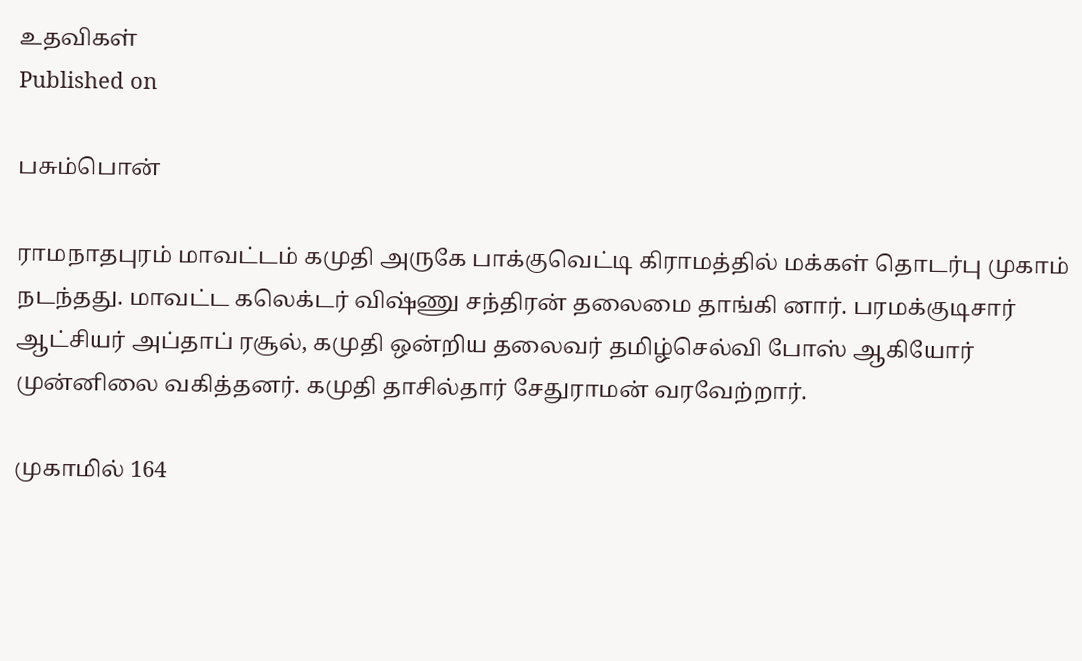உதவிகள்
Published on

பசும்பொன்

ராமநாதபுரம் மாவட்டம் கமுதி அருகே பாக்குவெட்டி கிராமத்தில் மக்கள் தொடர்பு முகாம் நடந்தது. மாவட்ட கலெக்டர் விஷ்ணு சந்திரன் தலைமை தாங்கி னார். பரமக்குடிசார் ஆட்சியர் அப்தாப் ரசூல், கமுதி ஒன்றிய தலைவர் தமிழ்செல்வி போஸ் ஆகியோர் முன்னிலை வகித்தனர். கமுதி தாசில்தார் சேதுராமன் வரவேற்றார்.

முகாமில் 164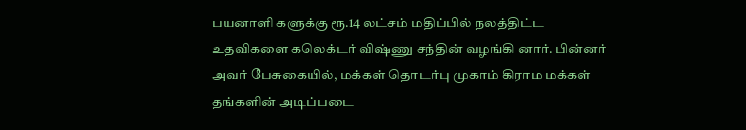பயனாளி களுக்கு ரூ.14 லட்சம் மதிப்பில் நலத்திட்ட உதவிகளை கலெக்டர் விஷ்ணு சந்தின் வழங்கி னார். பின்னர் அவர் பேசுகையில், மக்கள் தொடர்பு முகாம் கிராம மக்கள் தங்களின் அடிப்படை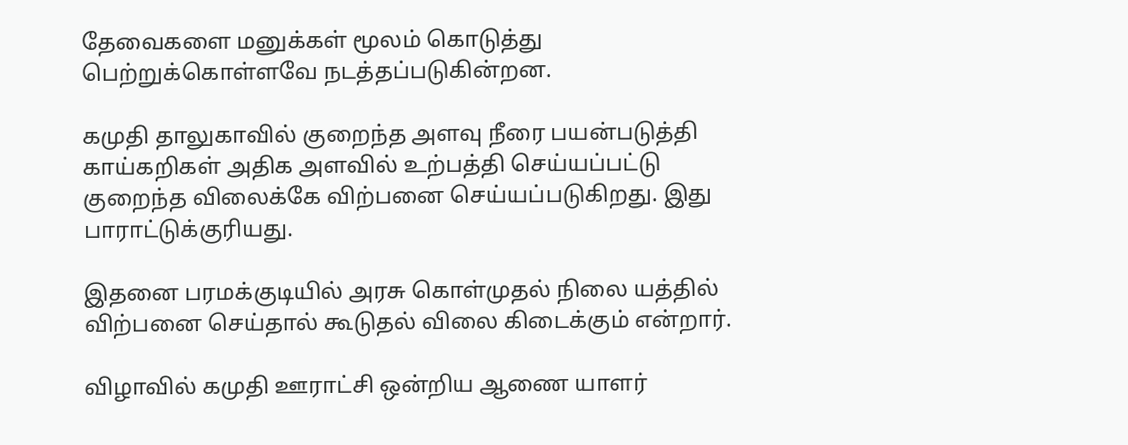தேவைகளை மனுக்கள் மூலம் கொடுத்து பெற்றுக்கொள்ளவே நடத்தப்படுகின்றன.

கமுதி தாலுகாவில் குறைந்த அளவு நீரை பயன்படுத்தி காய்கறிகள் அதிக அளவில் உற்பத்தி செய்யப்பட்டு குறைந்த விலைக்கே விற்பனை செய்யப்படுகிறது. இது பாராட்டுக்குரியது.

இதனை பரமக்குடியில் அரசு கொள்முதல் நிலை யத்தில் விற்பனை செய்தால் கூடுதல் விலை கிடைக்கும் என்றார்.

விழாவில் கமுதி ஊராட்சி ஒன்றிய ஆணை யாளர்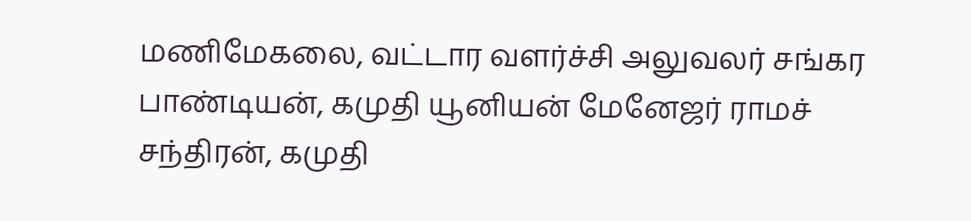மணிமேகலை, வட்டார வளர்ச்சி அலுவலர் சங்கர பாண்டியன், கமுதி யூனியன் மேனேஜர் ராமச் சந்திரன், கமுதி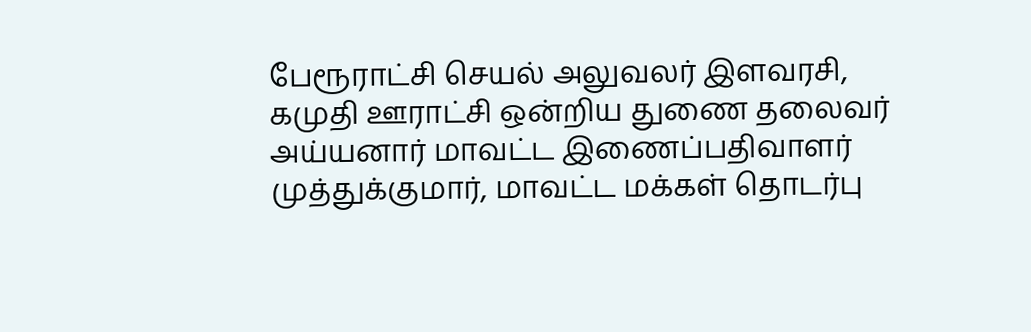பேரூராட்சி செயல் அலுவலர் இளவரசி, கமுதி ஊராட்சி ஒன்றிய துணை தலைவர் அய்யனார் மாவட்ட இணைப்பதிவாளர் முத்துக்குமார், மாவட்ட மக்கள் தொடர்பு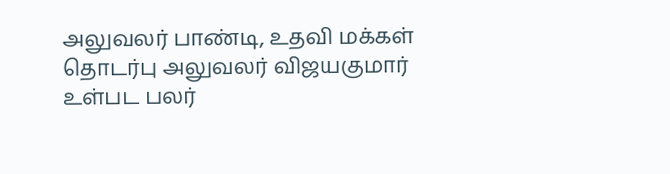அலுவலர் பாண்டி, உதவி மக்கள் தொடர்பு அலுவலர் விஜயகுமார் உள்பட பலர்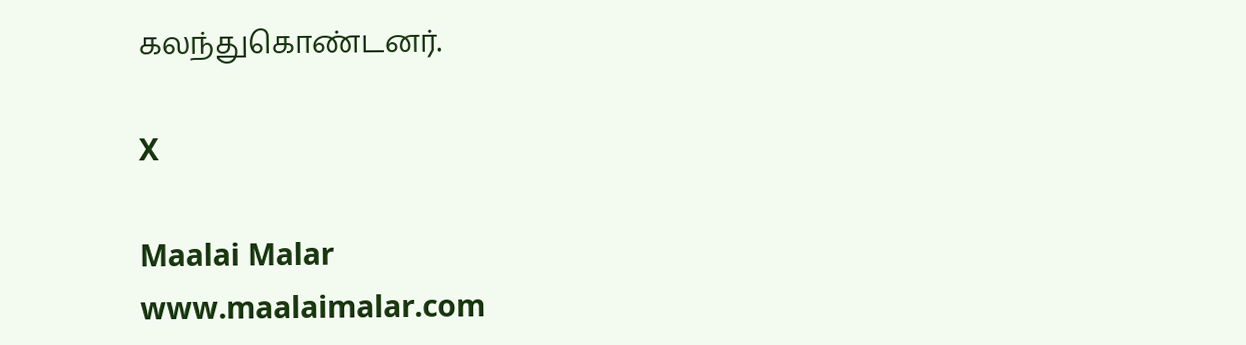கலந்துகொண்டனர்.

X

Maalai Malar
www.maalaimalar.com